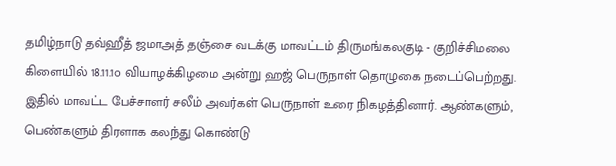தமிழ்நாடு தவ்ஹீத் ஜமாஅத் தஞ்சை வடக்கு மாவட்டம் திருமங்கலகுடி - குறிச்சிமலை கிளையில் 18.11.1௦ வியாழக்கிழமை அன்று ஹஜ் பெருநாள் தொழுகை நடைப்பெற்றது. இதில் மாவட்ட பேச்சாளர் சலீம் அவர்கள் பெருநாள் உரை நிகழத்தினார். ஆண்களும், பெண்களும் திரளாக கலந்து கொண்டு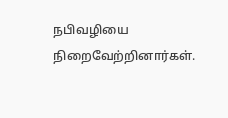நபிவழியை நிறைவேற்றினார்கள்.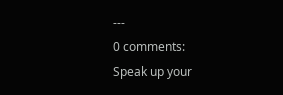---
0 comments:
Speak up your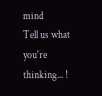mind
Tell us what you're thinking... !